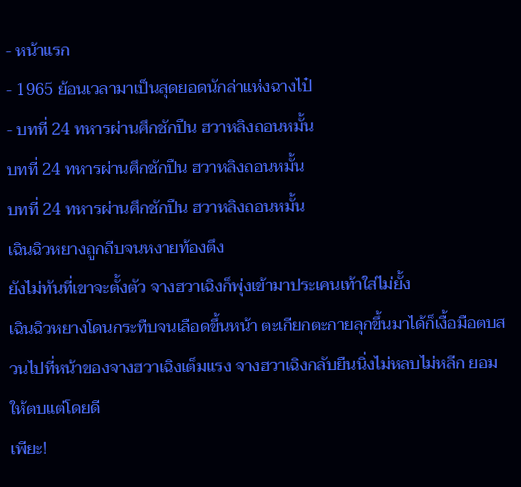- หน้าแรก
- 1965 ย้อนเวลามาเป็นสุดยอดนักล่าแห่งฉางไป๋
- บทที่ 24 ทหารผ่านศึกชักปืน ฮวาหลิงถอนหมั้น
บทที่ 24 ทหารผ่านศึกชักปืน ฮวาหลิงถอนหมั้น
บทที่ 24 ทหารผ่านศึกชักปืน ฮวาหลิงถอนหมั้น
เฉินฉิวหยางถูกถีบจนหงายท้องตึง
ยังไม่ทันที่เขาจะตั้งตัว จางฮวาเฉิงก็พุ่งเข้ามาประเคนเท้าใส่ไม่ยั้ง
เฉินฉิวหยางโดนกระทืบจนเลือดขึ้นหน้า ตะเกียกตะกายลุกขึ้นมาได้ก็เงื้อมือตบสวนไปที่หน้าของจางฮวาเฉิงเต็มแรง จางฮวาเฉิงกลับยืนนิ่งไม่หลบไม่หลีก ยอมให้ตบแต่โดยดี
เพียะ!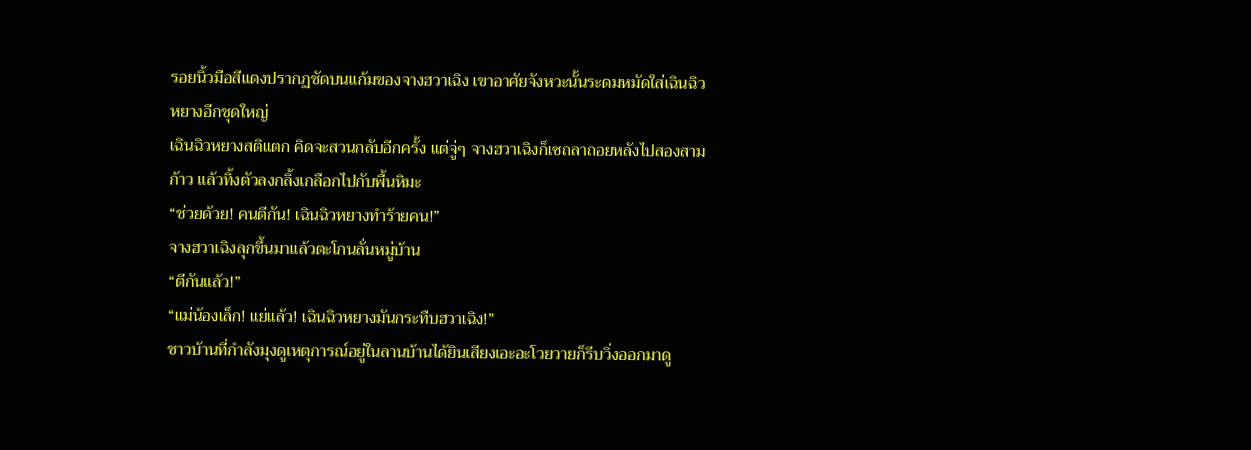รอยนิ้วมือสีแดงปรากฏชัดบนแก้มของจางฮวาเฉิง เขาอาศัยจังหวะนั้นระดมหมัดใส่เฉินฉิวหยางอีกชุดใหญ่
เฉินฉิวหยางสติแตก คิดจะสวนกลับอีกครั้ง แต่จู่ๆ จางฮวาเฉิงก็เซถลาถอยหลังไปสองสามก้าว แล้วทิ้งตัวลงกลิ้งเกลือกไปกับพื้นหิมะ
“ช่วยด้วย! คนตีกัน! เฉินฉิวหยางทำร้ายคน!”
จางฮวาเฉิงลุกขึ้นมาแล้วตะโกนลั่นหมู่บ้าน
“ตีกันแล้ว!”
“แม่น้องเล็ก! แย่แล้ว! เฉินฉิวหยางมันกระทืบฮวาเฉิง!”
ชาวบ้านที่กำลังมุงดูเหตุการณ์อยู่ในลานบ้านได้ยินเสียงเอะอะโวยวายก็รีบวิ่งออกมาดู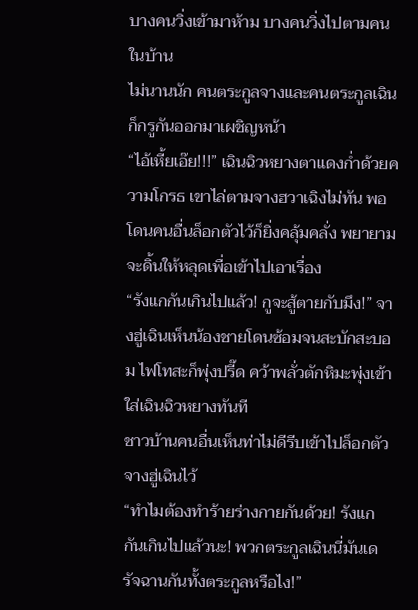บางคนวิ่งเข้ามาห้าม บางคนวิ่งไปตามคนในบ้าน
ไม่นานนัก คนตระกูลจางและคนตระกูลเฉินก็กรูกันออกมาเผชิญหน้า
“ไอ้เหี้ยเอ๊ย!!!” เฉินฉิวหยางตาแดงก่ำด้วยความโกรธ เขาไล่ตามจางฮวาเฉิงไม่ทัน พอโดนคนอื่นล็อกตัวไว้ก็ยิ่งคลุ้มคลั่ง พยายามจะดิ้นให้หลุดเพื่อเข้าไปเอาเรื่อง
“รังแกกันเกินไปแล้ว! กูจะสู้ตายกับมึง!” จางฮู่เฉินเห็นน้องชายโดนซ้อมจนสะบักสะบอม ไฟโทสะก็พุ่งปรี๊ด คว้าพลั่วตักหิมะพุ่งเข้าใส่เฉินฉิวหยางทันที
ชาวบ้านคนอื่นเห็นท่าไม่ดีรีบเข้าไปล็อกตัวจางฮู่เฉินไว้
“ทำไมต้องทำร้ายร่างกายกันด้วย! รังแกกันเกินไปแล้วนะ! พวกตระกูลเฉินนี่มันเดรัจฉานกันทั้งตระกูลหรือไง!”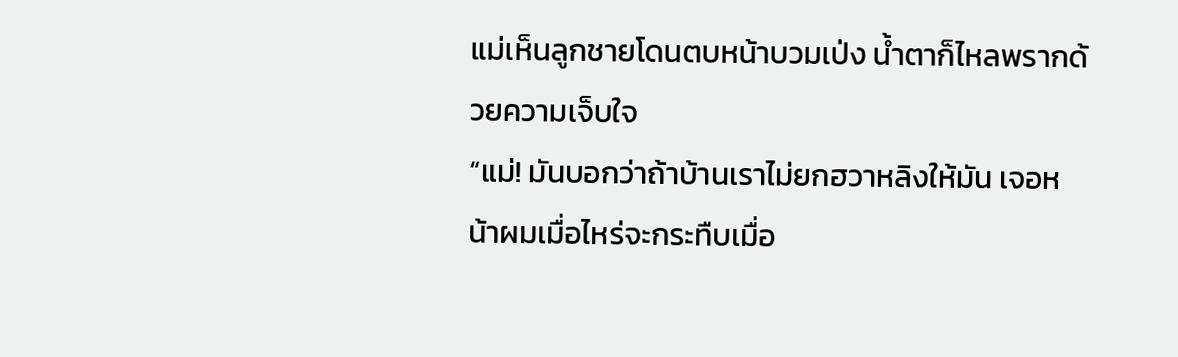แม่เห็นลูกชายโดนตบหน้าบวมเป่ง น้ำตาก็ไหลพรากด้วยความเจ็บใจ
“แม่! มันบอกว่าถ้าบ้านเราไม่ยกฮวาหลิงให้มัน เจอหน้าผมเมื่อไหร่จะกระทืบเมื่อ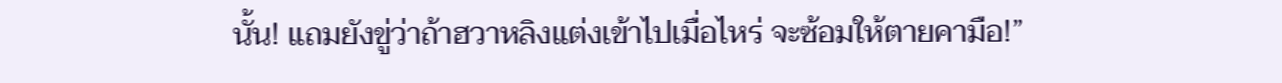นั้น! แถมยังขู่ว่าถ้าฮวาหลิงแต่งเข้าไปเมื่อไหร่ จะซ้อมให้ตายคามือ!”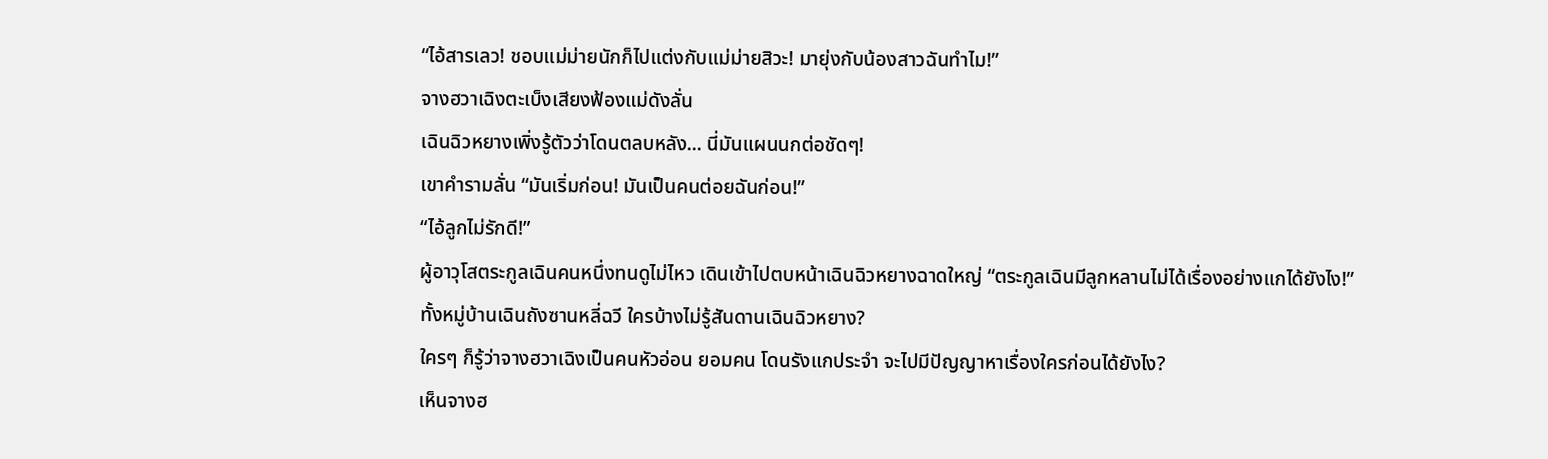“ไอ้สารเลว! ชอบแม่ม่ายนักก็ไปแต่งกับแม่ม่ายสิวะ! มายุ่งกับน้องสาวฉันทำไม!”
จางฮวาเฉิงตะเบ็งเสียงฟ้องแม่ดังลั่น
เฉินฉิวหยางเพิ่งรู้ตัวว่าโดนตลบหลัง... นี่มันแผนนกต่อชัดๆ!
เขาคำรามลั่น “มันเริ่มก่อน! มันเป็นคนต่อยฉันก่อน!”
“ไอ้ลูกไม่รักดี!”
ผู้อาวุโสตระกูลเฉินคนหนึ่งทนดูไม่ไหว เดินเข้าไปตบหน้าเฉินฉิวหยางฉาดใหญ่ “ตระกูลเฉินมีลูกหลานไม่ได้เรื่องอย่างแกได้ยังไง!”
ทั้งหมู่บ้านเฉินถังซานหลี่ฉวี ใครบ้างไม่รู้สันดานเฉินฉิวหยาง?
ใครๆ ก็รู้ว่าจางฮวาเฉิงเป็นคนหัวอ่อน ยอมคน โดนรังแกประจำ จะไปมีปัญญาหาเรื่องใครก่อนได้ยังไง?
เห็นจางฮ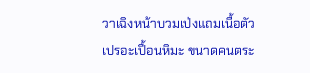วาเฉิงหน้าบวมเป่งแถมเนื้อตัวเปรอะเปื้อนหิมะ ขนาดคนตระ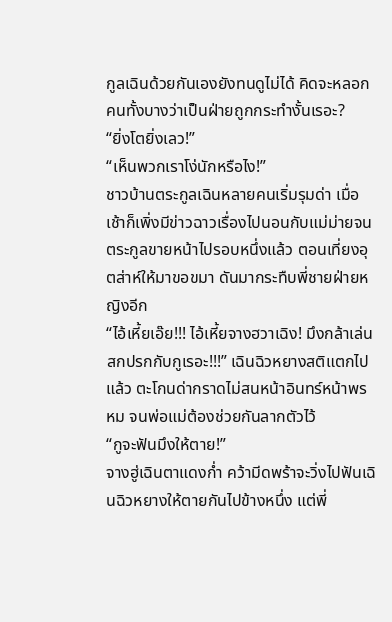กูลเฉินด้วยกันเองยังทนดูไม่ได้ คิดจะหลอกคนทั้งบางว่าเป็นฝ่ายถูกกระทำงั้นเรอะ?
“ยิ่งโตยิ่งเลว!”
“เห็นพวกเราโง่นักหรือไง!”
ชาวบ้านตระกูลเฉินหลายคนเริ่มรุมด่า เมื่อเช้าก็เพิ่งมีข่าวฉาวเรื่องไปนอนกับแม่ม่ายจนตระกูลขายหน้าไปรอบหนึ่งแล้ว ตอนเที่ยงอุตส่าห์ให้มาขอขมา ดันมากระทืบพี่ชายฝ่ายหญิงอีก
“ไอ้เหี้ยเอ๊ย!!! ไอ้เหี้ยจางฮวาเฉิง! มึงกล้าเล่นสกปรกกับกูเรอะ!!!” เฉินฉิวหยางสติแตกไปแล้ว ตะโกนด่ากราดไม่สนหน้าอินทร์หน้าพรหม จนพ่อแม่ต้องช่วยกันลากตัวไว้
“กูจะฟันมึงให้ตาย!”
จางฮู่เฉินตาแดงก่ำ คว้ามีดพร้าจะวิ่งไปฟันเฉินฉิวหยางให้ตายกันไปข้างหนึ่ง แต่พี่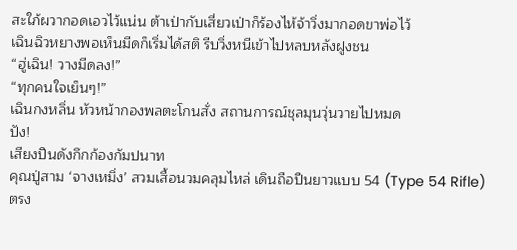สะใภ้ผวากอดเอวไว้แน่น ต้าเป่ากับเสี่ยวเป่าก็ร้องไห้จ้าวิ่งมากอดขาพ่อไว้
เฉินฉิวหยางพอเห็นมีดก็เริ่มได้สติ รีบวิ่งหนีเข้าไปหลบหลังฝูงชน
“ฮู่เฉิน! วางมีดลง!”
“ทุกคนใจเย็นๆ!”
เฉินกงหลิ่น หัวหน้ากองพลตะโกนสั่ง สถานการณ์ชุลมุนวุ่นวายไปหมด
ปัง!
เสียงปืนดังกึกก้องกัมปนาท
คุณปู่สาม ‘จางเหมิ่ง’ สวมเสื้อนวมคลุมไหล่ เดินถือปืนยาวแบบ 54 (Type 54 Rifle) ตรง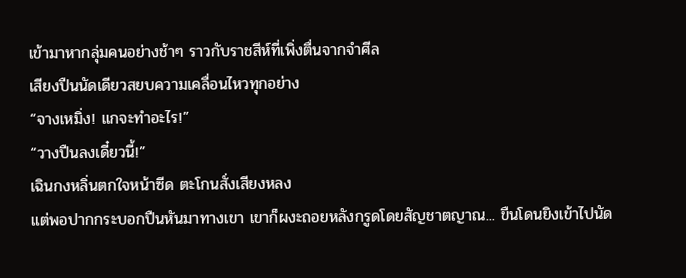เข้ามาหากลุ่มคนอย่างช้าๆ ราวกับราชสีห์ที่เพิ่งตื่นจากจำศีล
เสียงปืนนัดเดียวสยบความเคลื่อนไหวทุกอย่าง
“จางเหมิ่ง! แกจะทำอะไร!”
“วางปืนลงเดี๋ยวนี้!”
เฉินกงหลิ่นตกใจหน้าซีด ตะโกนสั่งเสียงหลง
แต่พอปากกระบอกปืนหันมาทางเขา เขาก็ผงะถอยหลังกรูดโดยสัญชาตญาณ... ขืนโดนยิงเข้าไปนัด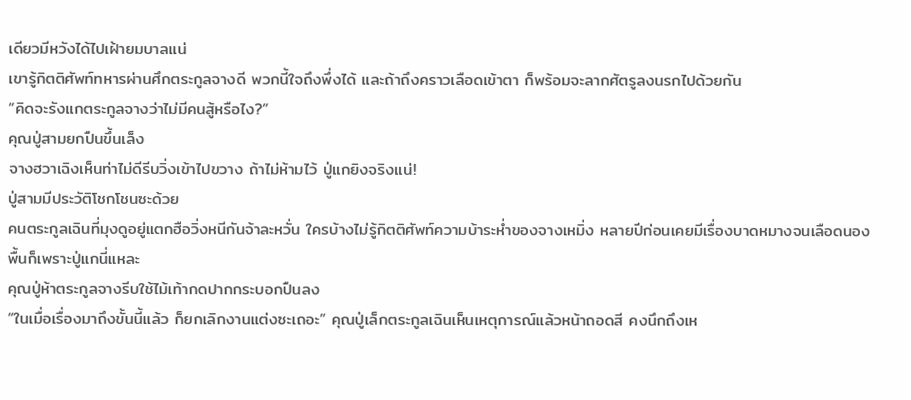เดียวมีหวังได้ไปเฝ้ายมบาลแน่
เขารู้กิตติศัพท์ทหารผ่านศึกตระกูลจางดี พวกนี้ใจถึงพึ่งได้ และถ้าถึงคราวเลือดเข้าตา ก็พร้อมจะลากศัตรูลงนรกไปด้วยกัน
“คิดจะรังแกตระกูลจางว่าไม่มีคนสู้หรือไง?”
คุณปู่สามยกปืนขึ้นเล็ง
จางฮวาเฉิงเห็นท่าไม่ดีรีบวิ่งเข้าไปขวาง ถ้าไม่ห้ามไว้ ปู่แกยิงจริงแน่!
ปู่สามมีประวัติโชกโชนซะด้วย
คนตระกูลเฉินที่มุงดูอยู่แตกฮือวิ่งหนีกันจ้าละหวั่น ใครบ้างไม่รู้กิตติศัพท์ความบ้าระห่ำของจางเหมิ่ง หลายปีก่อนเคยมีเรื่องบาดหมางจนเลือดนองพื้นก็เพราะปู่แกนี่แหละ
คุณปู่ห้าตระกูลจางรีบใช้ไม้เท้ากดปากกระบอกปืนลง
“ในเมื่อเรื่องมาถึงขั้นนี้แล้ว ก็ยกเลิกงานแต่งซะเถอะ” คุณปู่เล็กตระกูลเฉินเห็นเหตุการณ์แล้วหน้าถอดสี คงนึกถึงเห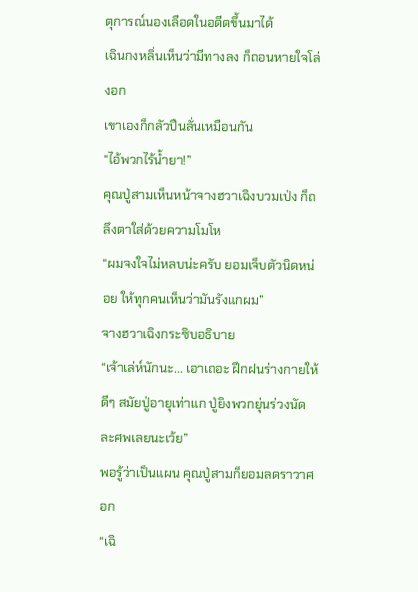ตุการณ์นองเลือดในอดีตขึ้นมาได้
เฉินกงหลิ่นเห็นว่ามีทางลง ก็ถอนหายใจโล่งอก
เขาเองก็กลัวปืนลั่นเหมือนกัน
“ไอ้พวกไร้น้ำยา!”
คุณปู่สามเห็นหน้าจางฮวาเฉิงบวมเป่ง ก็ถลึงตาใส่ด้วยความโมโห
“ผมจงใจไม่หลบน่ะครับ ยอมเจ็บตัวนิดหน่อย ให้ทุกคนเห็นว่ามันรังแกผม”
จางฮวาเฉิงกระซิบอธิบาย
“เจ้าเล่ห์นักนะ... เอาเถอะ ฝึกฝนร่างกายให้ดีๆ สมัยปู่อายุเท่าแก ปู่ยิงพวกยุ่นร่วงนัดละศพเลยนะเว้ย”
พอรู้ว่าเป็นแผน คุณปู่สามก็ยอมลดราวาศอก
“เฉิ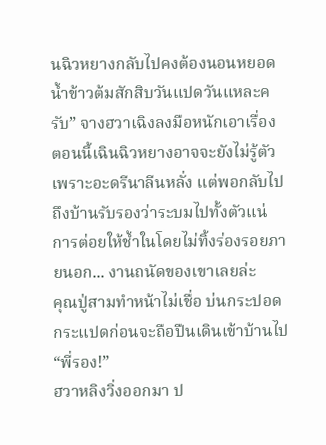นฉิวหยางกลับไปคงต้องนอนหยอดน้ำข้าวต้มสักสิบวันแปดวันแหละครับ” จางฮวาเฉิงลงมือหนักเอาเรื่อง ตอนนี้เฉินฉิวหยางอาจจะยังไม่รู้ตัวเพราะอะดรีนาลีนหลั่ง แต่พอกลับไปถึงบ้านรับรองว่าระบมไปทั้งตัวแน่
การต่อยให้ช้ำในโดยไม่ทิ้งร่องรอยภายนอก... งานถนัดของเขาเลยล่ะ
คุณปู่สามทำหน้าไม่เชื่อ บ่นกระปอดกระแปดก่อนจะถือปืนเดินเข้าบ้านไป
“พี่รอง!”
ฮวาหลิงวิ่งออกมา ป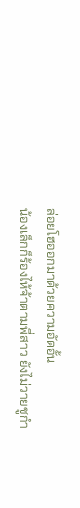ล่อยโฮออกมาด้วยความอัดอั้น
น้องเล็กก็ร้องไห้จ้าตามพี่สาว ยังไม่วายชูกำ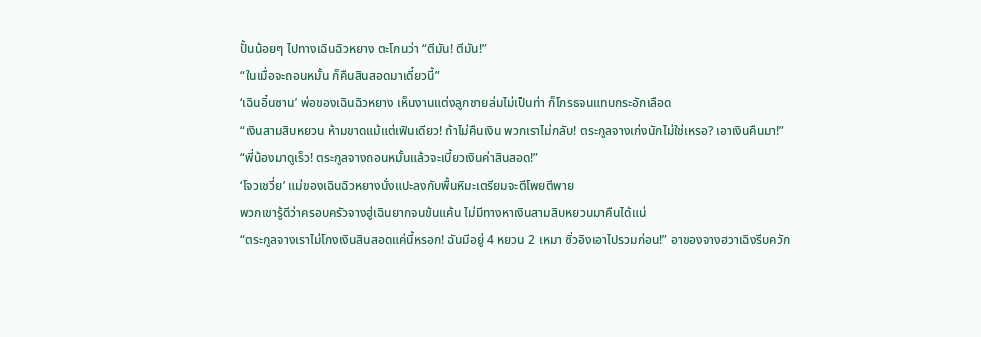ปั้นน้อยๆ ไปทางเฉินฉิวหยาง ตะโกนว่า “ตีมัน! ตีมัน!”
“ในเมื่อจะถอนหมั้น ก็คืนสินสอดมาเดี๋ยวนี้”
‘เฉินอิ๋นซาน’ พ่อของเฉินฉิวหยาง เห็นงานแต่งลูกชายล่มไม่เป็นท่า ก็โกรธจนแทบกระอักเลือด
“เงินสามสิบหยวน ห้ามขาดแม้แต่เฟินเดียว! ถ้าไม่คืนเงิน พวกเราไม่กลับ! ตระกูลจางเก่งนักไม่ใช่เหรอ? เอาเงินคืนมา!”
“พี่น้องมาดูเร็ว! ตระกูลจางถอนหมั้นแล้วจะเบี้ยวเงินค่าสินสอด!”
‘โจวเชวี่ย’ แม่ของเฉินฉิวหยางนั่งแปะลงกับพื้นหิมะเตรียมจะตีโพยตีพาย
พวกเขารู้ดีว่าครอบครัวจางฮู่เฉินยากจนข้นแค้น ไม่มีทางหาเงินสามสิบหยวนมาคืนได้แน่
“ตระกูลจางเราไม่โกงเงินสินสอดแค่นี้หรอก! ฉันมีอยู่ 4 หยวน 2 เหมา ซิ่วอิงเอาไปรวมก่อน!” อาของจางฮวาเฉิงรีบควัก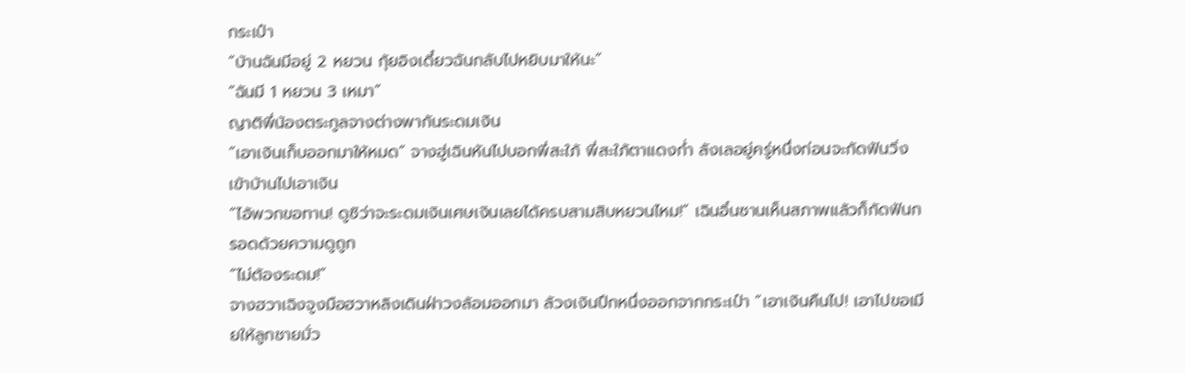กระเป๋า
“บ้านฉันมีอยู่ 2 หยวน กุ้ยอิงเดี๋ยวฉันกลับไปหยิบมาให้นะ”
“ฉันมี 1 หยวน 3 เหมา”
ญาติพี่น้องตระกูลจางต่างพากันระดมเงิน
“เอาเงินเก็บออกมาให้หมด” จางฮู่เฉินหันไปบอกพี่สะใภ้ พี่สะใภ้ตาแดงก่ำ ลังเลอยู่ครู่หนึ่งก่อนจะกัดฟันวิ่งเข้าบ้านไปเอาเงิน
“ไอ้พวกขอทาน! ดูซิว่าจะระดมเงินเศษเงินเลยได้ครบสามสิบหยวนไหม!” เฉินอิ๋นซานเห็นสภาพแล้วก็กัดฟันกรอดด้วยความดูถูก
“ไม่ต้องระดม!”
จางฮวาเฉิงจูงมือฮวาหลิงเดินฝ่าวงล้อมออกมา ล้วงเงินปึกหนึ่งออกจากกระเป๋า “เอาเงินคืนไป! เอาไปขอเมียให้ลูกชายมั่ว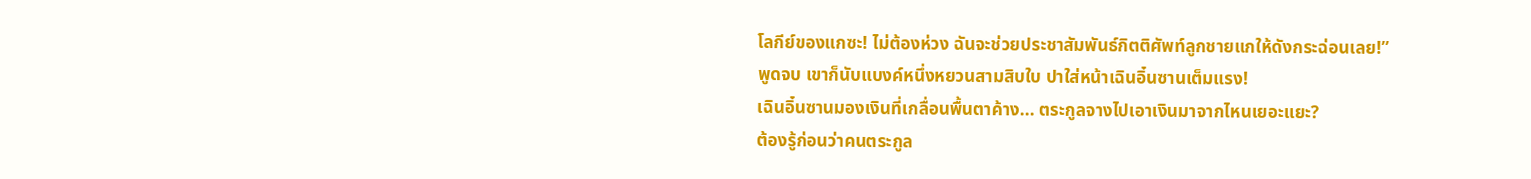โลกีย์ของแกซะ! ไม่ต้องห่วง ฉันจะช่วยประชาสัมพันธ์กิตติศัพท์ลูกชายแกให้ดังกระฉ่อนเลย!”
พูดจบ เขาก็นับแบงค์หนึ่งหยวนสามสิบใบ ปาใส่หน้าเฉินอิ๋นซานเต็มแรง!
เฉินอิ๋นซานมองเงินที่เกลื่อนพื้นตาค้าง... ตระกูลจางไปเอาเงินมาจากไหนเยอะแยะ?
ต้องรู้ก่อนว่าคนตระกูล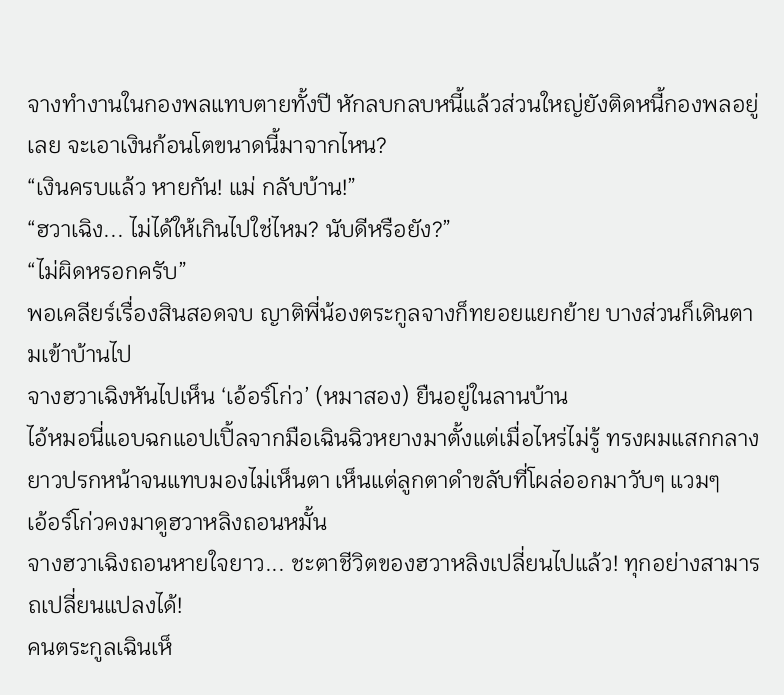จางทำงานในกองพลแทบตายทั้งปี หักลบกลบหนี้แล้วส่วนใหญ่ยังติดหนี้กองพลอยู่เลย จะเอาเงินก้อนโตขนาดนี้มาจากไหน?
“เงินครบแล้ว หายกัน! แม่ กลับบ้าน!”
“ฮวาเฉิง... ไม่ได้ให้เกินไปใช่ไหม? นับดีหรือยัง?”
“ไม่ผิดหรอกครับ”
พอเคลียร์เรื่องสินสอดจบ ญาติพี่น้องตระกูลจางก็ทยอยแยกย้าย บางส่วนก็เดินตามเข้าบ้านไป
จางฮวาเฉิงหันไปเห็น ‘เอ้อร์โก่ว’ (หมาสอง) ยืนอยู่ในลานบ้าน
ไอ้หมอนี่แอบฉกแอปเปิ้ลจากมือเฉินฉิวหยางมาตั้งแต่เมื่อไหร่ไม่รู้ ทรงผมแสกกลางยาวปรกหน้าจนแทบมองไม่เห็นตา เห็นแต่ลูกตาดำขลับที่โผล่ออกมาวับๆ แวมๆ
เอ้อร์โก่วคงมาดูฮวาหลิงถอนหมั้น
จางฮวาเฉิงถอนหายใจยาว... ชะตาชีวิตของฮวาหลิงเปลี่ยนไปแล้ว! ทุกอย่างสามารถเปลี่ยนแปลงได้!
คนตระกูลเฉินเห็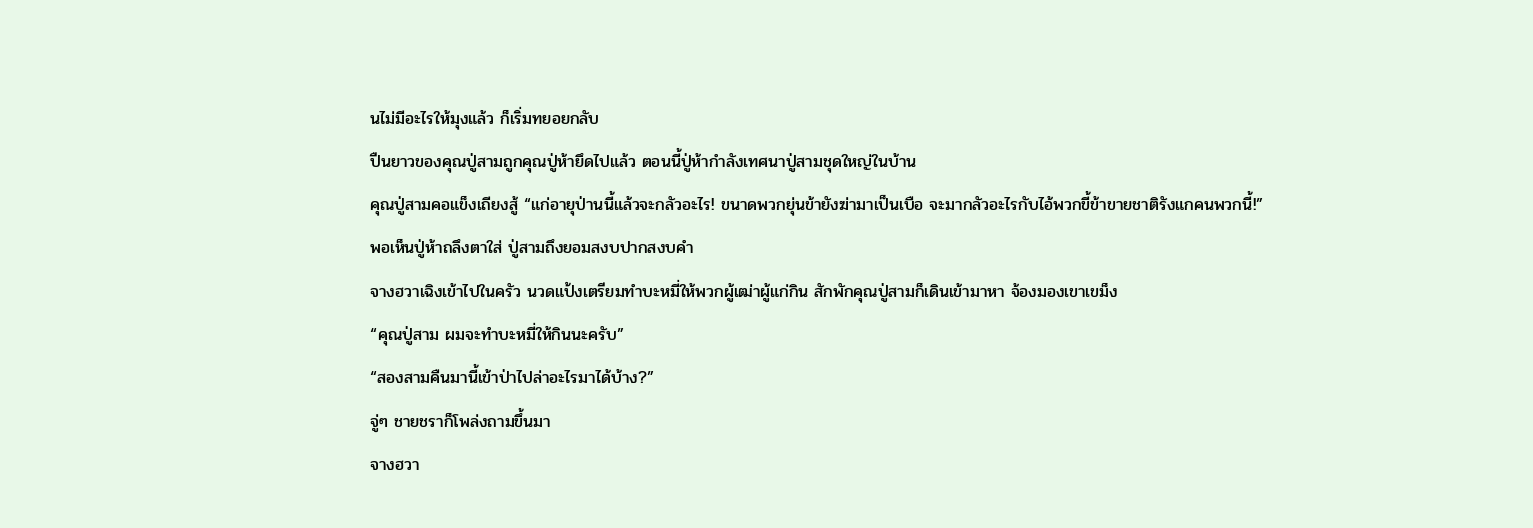นไม่มีอะไรให้มุงแล้ว ก็เริ่มทยอยกลับ
ปืนยาวของคุณปู่สามถูกคุณปู่ห้ายึดไปแล้ว ตอนนี้ปู่ห้ากำลังเทศนาปู่สามชุดใหญ่ในบ้าน
คุณปู่สามคอแข็งเถียงสู้ “แก่อายุป่านนี้แล้วจะกลัวอะไร! ขนาดพวกยุ่นข้ายังฆ่ามาเป็นเบือ จะมากลัวอะไรกับไอ้พวกขี้ข้าขายชาติรังแกคนพวกนี้!”
พอเห็นปู่ห้าถลึงตาใส่ ปู่สามถึงยอมสงบปากสงบคำ
จางฮวาเฉิงเข้าไปในครัว นวดแป้งเตรียมทำบะหมี่ให้พวกผู้เฒ่าผู้แก่กิน สักพักคุณปู่สามก็เดินเข้ามาหา จ้องมองเขาเขม็ง
“คุณปู่สาม ผมจะทำบะหมี่ให้กินนะครับ”
“สองสามคืนมานี้เข้าป่าไปล่าอะไรมาได้บ้าง?”
จู่ๆ ชายชราก็โพล่งถามขึ้นมา
จางฮวา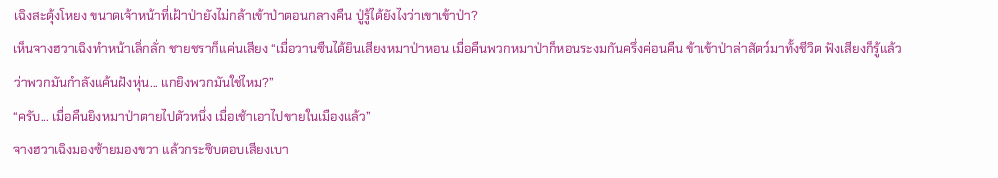เฉิงสะดุ้งโหยง ขนาดเจ้าหน้าที่เฝ้าป่ายังไม่กล้าเข้าป่าตอนกลางคืน ปู่รู้ได้ยังไงว่าเขาเข้าป่า?
เห็นจางฮวาเฉิงทำหน้าเลิ่กลั่ก ชายชราก็แค่นเสียง “เมื่อวานซืนได้ยินเสียงหมาป่าหอน เมื่อคืนพวกหมาป่าก็หอนระงมกันครึ่งค่อนคืน ข้าเข้าป่าล่าสัตว์มาทั้งชีวิต ฟังเสียงก็รู้แล้วว่าพวกมันกำลังแค้นฝังหุ่น... แกยิงพวกมันใช่ไหม?”
“ครับ... เมื่อคืนยิงหมาป่าตายไปตัวหนึ่ง เมื่อเช้าเอาไปขายในเมืองแล้ว”
จางฮวาเฉิงมองซ้ายมองขวา แล้วกระซิบตอบเสียงเบา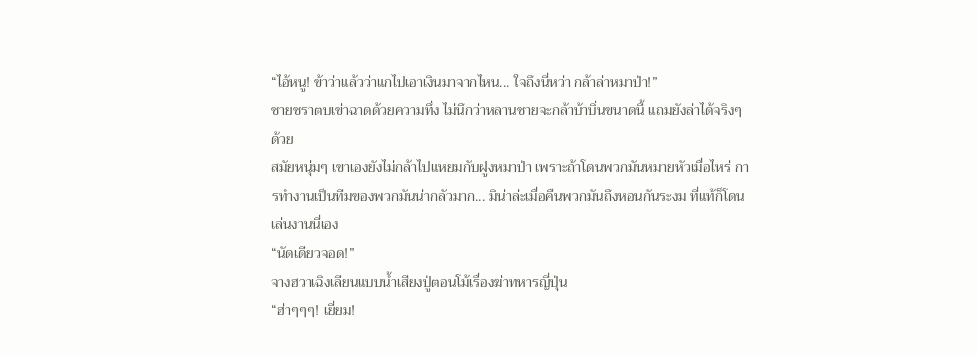“ไอ้หนู! ข้าว่าแล้วว่าแกไปเอาเงินมาจากไหน... ใจถึงนี่หว่า กล้าล่าหมาป่า!”
ชายชราตบเข่าฉาดด้วยความทึ่ง ไม่นึกว่าหลานชายจะกล้าบ้าบิ่นขนาดนี้ แถมยังล่าได้จริงๆ ด้วย
สมัยหนุ่มๆ เขาเองยังไม่กล้าไปแหยมกับฝูงหมาป่า เพราะถ้าโดนพวกมันหมายหัวเมื่อไหร่ การทำงานเป็นทีมของพวกมันน่ากลัวมาก... มิน่าล่ะเมื่อคืนพวกมันถึงหอนกันระงม ที่แท้ก็โดนเล่นงานนี่เอง
“นัดเดียวจอด!”
จางฮวาเฉิงเลียนแบบน้ำเสียงปู่ตอนโม้เรื่องฆ่าทหารญี่ปุ่น
“ฮ่าๆๆๆ! เยี่ยม!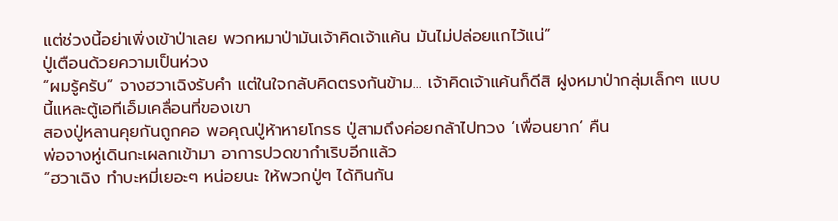แต่ช่วงนี้อย่าเพิ่งเข้าป่าเลย พวกหมาป่ามันเจ้าคิดเจ้าแค้น มันไม่ปล่อยแกไว้แน่”
ปู่เตือนด้วยความเป็นห่วง
“ผมรู้ครับ” จางฮวาเฉิงรับคำ แต่ในใจกลับคิดตรงกันข้าม... เจ้าคิดเจ้าแค้นก็ดีสิ ฝูงหมาป่ากลุ่มเล็กๆ แบบนี้แหละตู้เอทีเอ็มเคลื่อนที่ของเขา
สองปู่หลานคุยกันถูกคอ พอคุณปู่ห้าหายโกรธ ปู่สามถึงค่อยกล้าไปทวง ‘เพื่อนยาก’ คืน
พ่อจางหู่เดินกะเผลกเข้ามา อาการปวดขากำเริบอีกแล้ว
“ฮวาเฉิง ทำบะหมี่เยอะๆ หน่อยนะ ให้พวกปู่ๆ ได้กินกัน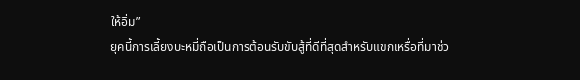ให้อิ่ม”
ยุคนี้การเลี้ยงบะหมี่ถือเป็นการต้อนรับขับสู้ที่ดีที่สุดสำหรับแขกเหรื่อที่มาช่ว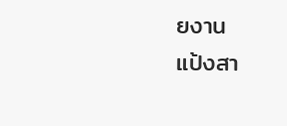ยงาน
แป้งสา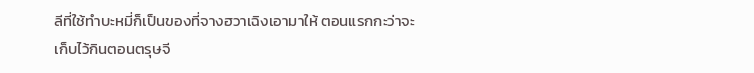ลีที่ใช้ทำบะหมี่ก็เป็นของที่จางฮวาเฉิงเอามาให้ ตอนแรกกะว่าจะเก็บไว้กินตอนตรุษจี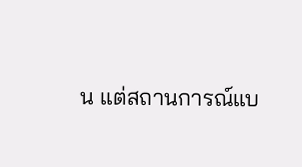น แต่สถานการณ์แบ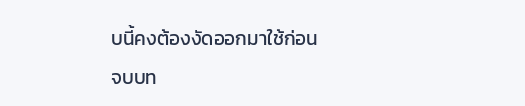บนี้คงต้องงัดออกมาใช้ก่อน
จบบท